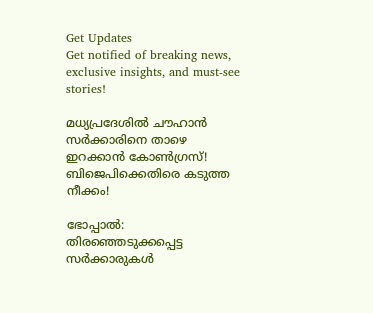Get Updates
Get notified of breaking news, exclusive insights, and must-see stories!

മധ്യപ്രദേശിൽ ചൗഹാൻ സർക്കാരിനെ താഴെ ഇറക്കാൻ കോൺഗ്രസ്! ബിജെപിക്കെതിരെ കടുത്ത നീക്കം!

ഭോപ്പാല്‍: തിരഞ്ഞെടുക്കപ്പെട്ട സര്‍ക്കാരുകള്‍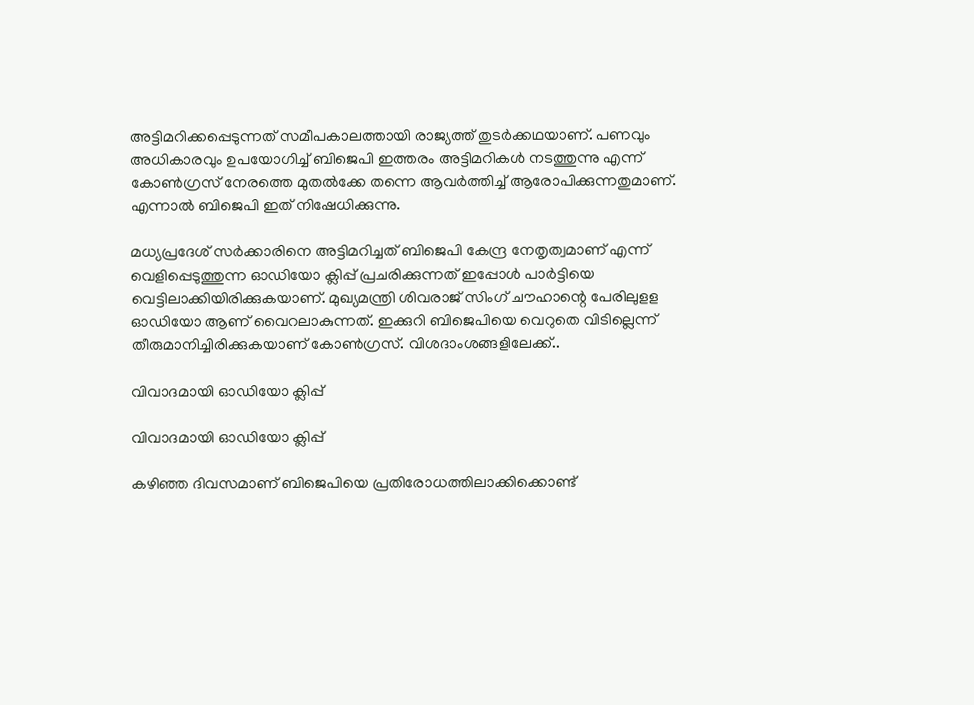അട്ടിമറിക്കപ്പെടുന്നത് സമീപകാലത്തായി രാജ്യത്ത് തുടര്‍ക്കഥയാണ്. പണവും അധികാരവും ഉപയോഗിച്ച് ബിജെപി ഇത്തരം അട്ടിമറികള്‍ നടത്തുന്നു എന്ന് കോണ്‍ഗ്രസ് നേരത്തെ മുതല്‍ക്കേ തന്നെ ആവര്‍ത്തിച്ച് ആരോപിക്കുന്നതുമാണ്. എന്നാല്‍ ബിജെപി ഇത് നിഷേധിക്കുന്നു.

മധ്യപ്രദേശ് സര്‍ക്കാരിനെ അട്ടിമറിച്ചത് ബിജെപി കേന്ദ്ര നേതൃത്വമാണ് എന്ന് വെളിപ്പെടുത്തുന്ന ഓഡിയോ ക്ലിപ്പ് പ്രചരിക്കുന്നത് ഇപ്പോള്‍ പാര്‍ട്ടിയെ വെട്ടിലാക്കിയിരിക്കുകയാണ്. മുഖ്യമന്ത്രി ശിവരാജ് സിംഗ് ചൗഹാന്റെ പേരിലുളള ഓഡിയോ ആണ് വൈറലാകുന്നത്. ഇക്കുറി ബിജെപിയെ വെറുതെ വിടില്ലെന്ന് തീരുമാനിച്ചിരിക്കുകയാണ് കോണ്‍ഗ്രസ്. വിശദാംശങ്ങളിലേക്ക്..

വിവാദമായി ഓഡിയോ ക്ലിപ്പ്

വിവാദമായി ഓഡിയോ ക്ലിപ്പ്

കഴിഞ്ഞ ദിവസമാണ് ബിജെപിയെ പ്രതിരോധത്തിലാക്കിക്കൊണ്ട്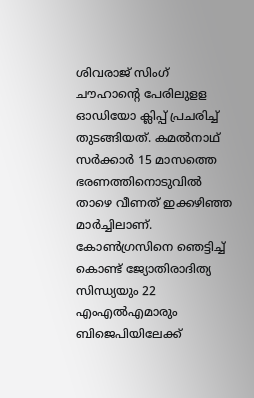ശിവരാജ് സിംഗ് ചൗഹാന്റെ പേരിലുളള ഓഡിയോ ക്ലിപ്പ് പ്രചരിച്ച് തുടങ്ങിയത്. കമല്‍നാഥ് സര്‍ക്കാര്‍ 15 മാസത്തെ ഭരണത്തിനൊടുവില്‍ താഴെ വീണത് ഇക്കഴിഞ്ഞ മാര്‍ച്ചിലാണ്. കോണ്‍ഗ്രസിനെ ഞെട്ടിച്ച് കൊണ്ട് ജ്യോതിരാദിത്യ സിന്ധ്യയും 22 എംഎല്‍എമാരും ബിജെപിയിലേക്ക്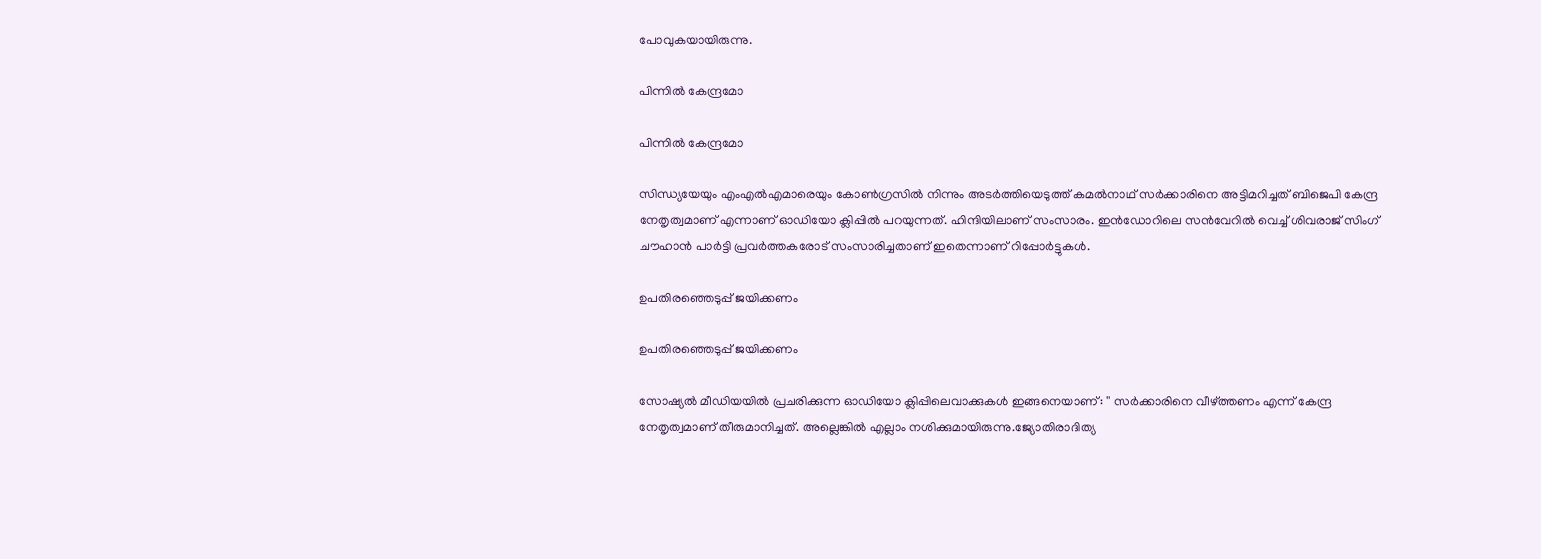പോവുകയായിരുന്നു.

പിന്നിൽ കേന്ദ്രമോ

പിന്നിൽ കേന്ദ്രമോ

സിന്ധ്യയേയും എംഎല്‍എമാരെയും കോണ്‍ഗ്രസില്‍ നിന്നും അടര്‍ത്തിയെടുത്ത് കമല്‍നാഥ് സര്‍ക്കാരിനെ അട്ടിമറിച്ചത് ബിജെപി കേന്ദ്ര നേതൃത്വമാണ് എന്നാണ് ഓഡിയോ ക്ലിപ്പില്‍ പറയുന്നത്. ഹിന്ദിയിലാണ് സംസാരം. ഇന്‍ഡോറിലെ സന്‍വേറില്‍ വെച്ച് ശിവരാജ് സിംഗ് ചൗഹാന്‍ പാര്‍ട്ടി പ്രവര്‍ത്തകരോട് സംസാരിച്ചതാണ് ഇതെന്നാണ് റിപ്പോര്‍ട്ടുകള്‍.

ഉപതിരഞ്ഞെടുപ്പ് ജയിക്കണം

ഉപതിരഞ്ഞെടുപ്പ് ജയിക്കണം

സോഷ്യൽ മീഡിയയിൽ പ്രചരിക്കുന്ന ഓഡിയോ ക്ലിപ്പിലെവാക്കുകള്‍ ഇങ്ങനെയാണ്: '' സര്‍ക്കാരിനെ വീഴ്ത്തണം എന്ന് കേന്ദ്ര നേതൃത്വമാണ് തീരുമാനിച്ചത്. അല്ലെങ്കില്‍ എല്ലാം നശിക്കുമായിരുന്നു.ജ്യോതിരാദിത്യ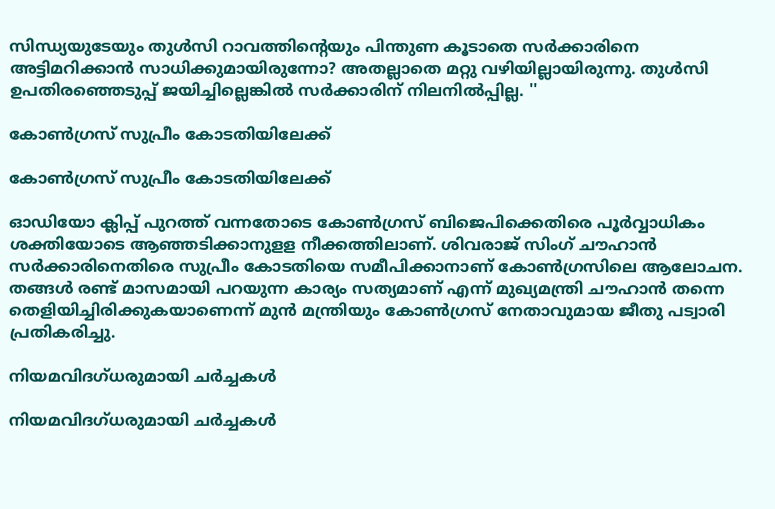സിന്ധ്യയുടേയും തുള്‍സി റാവത്തിന്റെയും പിന്തുണ കൂടാതെ സര്‍ക്കാരിനെ അട്ടിമറിക്കാന്‍ സാധിക്കുമായിരുന്നോ? അതല്ലാതെ മറ്റു വഴിയില്ലായിരുന്നു. തുൾസി ഉപതിരഞ്ഞെടുപ്പ് ജയിച്ചില്ലെങ്കിൽ സർക്കാരിന് നിലനിൽപ്പില്ല. ''

കോൺഗ്രസ് സുപ്രീം കോടതിയിലേക്ക്

കോൺഗ്രസ് സുപ്രീം കോടതിയിലേക്ക്

ഓഡിയോ ക്ലിപ്പ് പുറത്ത് വന്നതോടെ കോണ്‍ഗ്രസ് ബിജെപിക്കെതിരെ പൂര്‍വ്വാധികം ശക്തിയോടെ ആഞ്ഞടിക്കാനുളള നീക്കത്തിലാണ്. ശിവരാജ് സിംഗ് ചൗഹാന്‍ സര്‍ക്കാരിനെതിരെ സുപ്രീം കോടതിയെ സമീപിക്കാനാണ് കോണ്‍ഗ്രസിലെ ആലോചന. തങ്ങള്‍ രണ്ട് മാസമായി പറയുന്ന കാര്യം സത്യമാണ് എന്ന് മുഖ്യമന്ത്രി ചൗഹാന്‍ തന്നെ തെളിയിച്ചിരിക്കുകയാണെന്ന് മുന്‍ മന്ത്രിയും കോണ്‍ഗ്രസ് നേതാവുമായ ജീതു പട്വാരി പ്രതികരിച്ചു.

നിയമവിദഗ്ധരുമായി ചര്‍ച്ചകള്‍

നിയമവിദഗ്ധരുമായി ചര്‍ച്ചകള്‍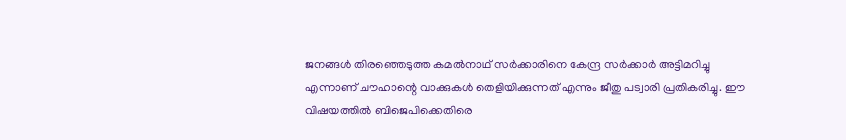ജനങ്ങള്‍ തിരഞ്ഞെടുത്ത കമല്‍നാഥ് സര്‍ക്കാരിനെ കേന്ദ്ര സര്‍ക്കാര്‍ അട്ടിമറിച്ചു എന്നാണ് ചൗഹാന്റെ വാക്കുകള്‍ തെളിയിക്കുന്നത് എന്നും ജീതു പട്വാരി പ്രതികരിച്ചു. ഈ വിഷയത്തില്‍ ബിജെപിക്കെതിരെ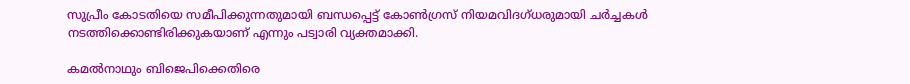സുപ്രീം കോടതിയെ സമീപിക്കുന്നതുമായി ബന്ധപ്പെട്ട് കോണ്‍ഗ്രസ് നിയമവിദഗ്ധരുമായി ചര്‍ച്ചകള്‍ നടത്തിക്കൊണ്ടിരിക്കുകയാണ് എന്നും പട്വാരി വ്യക്തമാക്കി.

കമല്‍നാഥും ബിജെപിക്കെതിരെ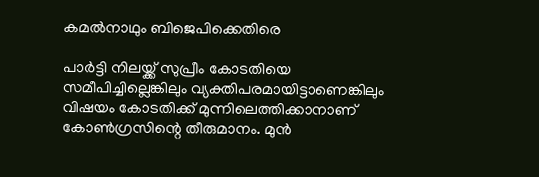കമല്‍നാഥും ബിജെപിക്കെതിരെ

പാര്‍ട്ടി നിലയ്ക്ക് സുപ്രീം കോടതിയെ സമീപിച്ചില്ലെങ്കിലും വ്യക്തിപരമായിട്ടാണെങ്കിലും വിഷയം കോടതിക്ക് മുന്നിലെത്തിക്കാനാണ് കോണ്‍ഗ്രസിന്റെ തീരുമാനം. മുന്‍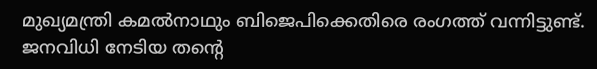മുഖ്യമന്ത്രി കമല്‍നാഥും ബിജെപിക്കെതിരെ രംഗത്ത് വന്നിട്ടുണ്ട്. ജനവിധി നേടിയ തന്റെ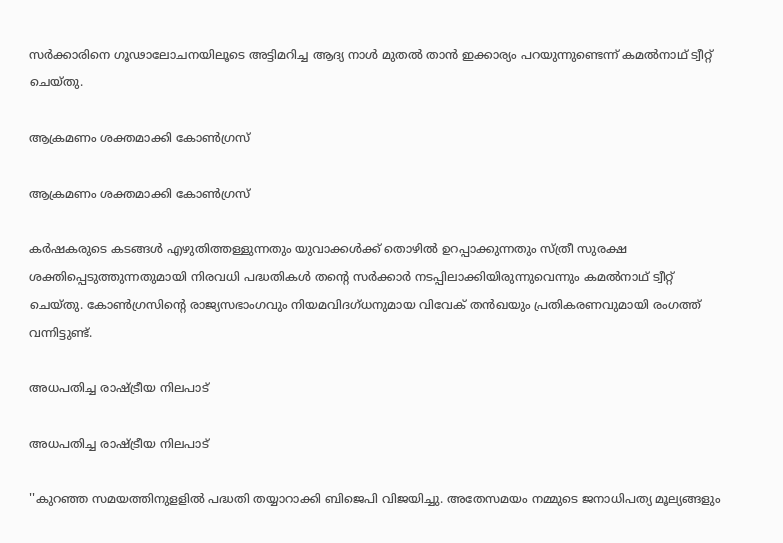സര്‍ക്കാരിനെ ഗൂഢാലോചനയിലൂടെ അട്ടിമറിച്ച ആദ്യ നാള്‍ മുതല്‍ താന്‍ ഇക്കാര്യം പറയുന്നുണ്ടെന്ന് കമല്‍നാഥ് ട്വീറ്റ് ചെയ്തു.

ആക്രമണം ശക്തമാക്കി കോൺഗ്രസ്

ആക്രമണം ശക്തമാക്കി കോൺഗ്രസ്

കര്‍ഷകരുടെ കടങ്ങള്‍ എഴുതിത്തള്ളുന്നതും യുവാക്കള്‍ക്ക് തൊഴില്‍ ഉറപ്പാക്കുന്നതും സ്ത്രീ സുരക്ഷ ശക്തിപ്പെടുത്തുന്നതുമായി നിരവധി പദ്ധതികള്‍ തന്റെ സര്‍ക്കാര്‍ നടപ്പിലാക്കിയിരുന്നുവെന്നും കമല്‍നാഥ് ട്വീറ്റ് ചെയ്തു. കോണ്‍ഗ്രസിന്റെ രാജ്യസഭാംഗവും നിയമവിദഗ്ധനുമായ വിവേക് തന്‍ഖയും പ്രതികരണവുമായി രംഗത്ത് വന്നിട്ടുണ്ട്.

അധപതിച്ച രാഷ്ട്രീയ നിലപാട്

അധപതിച്ച രാഷ്ട്രീയ നിലപാട്

''കുറഞ്ഞ സമയത്തിനുളളില്‍ പദ്ധതി തയ്യാറാക്കി ബിജെപി വിജയിച്ചു. അതേസമയം നമ്മുടെ ജനാധിപത്യ മൂല്യങ്ങളും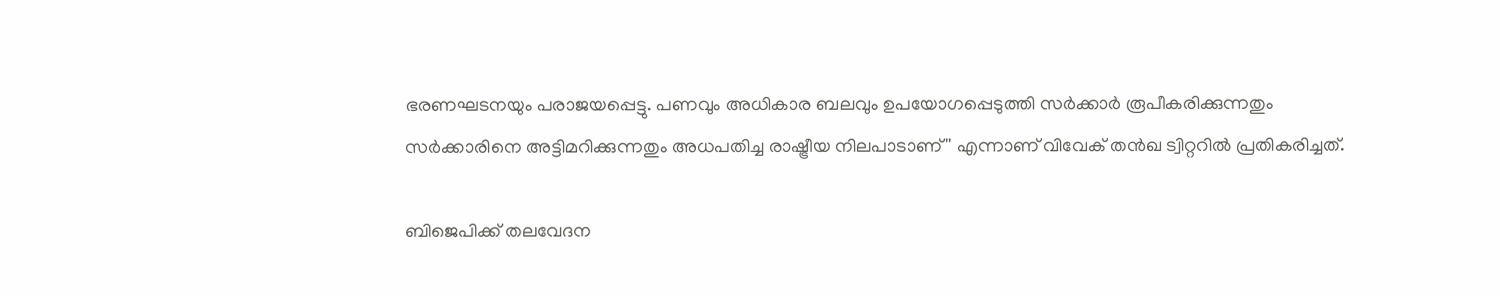ഭരണഘടനയും പരാജയപ്പെട്ടു. പണവും അധികാര ബലവും ഉപയോഗപ്പെടുത്തി സര്‍ക്കാര്‍ രൂപീകരിക്കുന്നതും സര്‍ക്കാരിനെ അട്ടിമറിക്കുന്നതും അധപതിച്ച രാഷ്ട്രീയ നിലപാടാണ്'' എന്നാണ് വിവേക് തന്‍ഖ ട്വിറ്ററില്‍ പ്രതികരിച്ചത്.

ബിജെപിക്ക് തലവേദന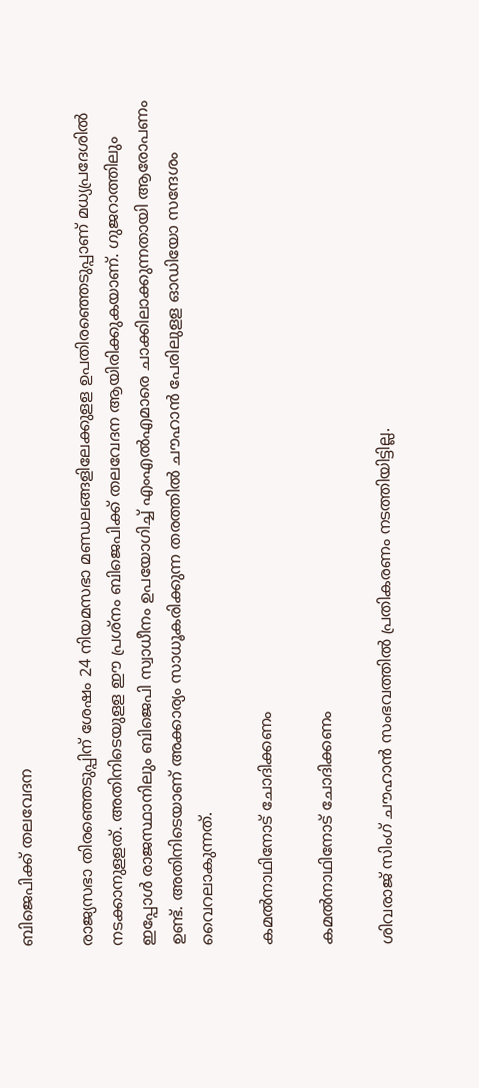ബിജെപിക്ക് തലവേദന

രാജ്യസഭാ തിരഞ്ഞെടുപ്പിന് ശേഷം 24 നിയമസഭാ മണ്ഡലങ്ങളിലേക്കുളള ഉപതിരഞ്ഞെടുപ്പാണ് മധ്യപ്രദേശില്‍ നടക്കാനുളളത്. അതിനിടെയുളള ഈ പ്രശ്‌നം ബിജെപിക്ക് തലവേദന ആയിരിക്കുകയാണ്. ഗുജറാത്തിലും ഇപ്പോള്‍ രാജസ്ഥാനിലും ബിജെപി സ്വാധീനം ഉപയോഗിച്ച് എംഎല്‍എമാരെ ചാക്കിലാക്കുന്നതായി ആരോപണം ഉണ്ട്. അതിനിടെയാണ് അക്കാര്യം സാധൂകരിക്കുന്ന തരത്തില്‍ ചൗഹാന്‍ പേരിലുളള ഓഡിയോ സന്ദേശം വൈറലാകുന്നത്.

കമല്‍നാഥിനോട് ചോദിക്കണം

കമല്‍നാഥിനോട് ചോദിക്കണം

ശിവരാജ് സിംഗ് ചൗഹാന്‍ സംഭവത്തില്‍ പ്രതികരണം നടത്തിയിട്ടില്ല.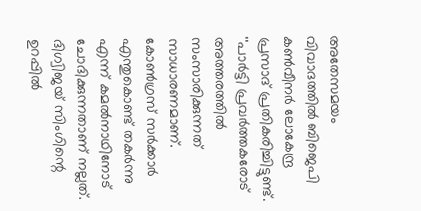അതേസമയം വിവാദത്തില്‍ ബിജെപി കണ്‍വീനര്‍ ലോകേന്ദ്ര പ്രസാദ് പ്രതികരിച്ചിട്ടുണ്ട്. ''പാര്‍ട്ടി പ്രവര്‍ത്തകരോട് അത്തരത്തില്‍ സംസാരിക്കുന്നത് സാധാരണമാണ്. കോണ്‍ഗ്രസ് സര്‍ക്കാര്‍ എന്തുകൊണ്ട് തകര്‍ന്നു എന്ന് കമല്‍നാഥിനോട് ചോദിക്കുന്നതാണ് നല്ലത്. ദിഗ്വിജയ് സിംഗിന്റെ ഉറപ്പില്‍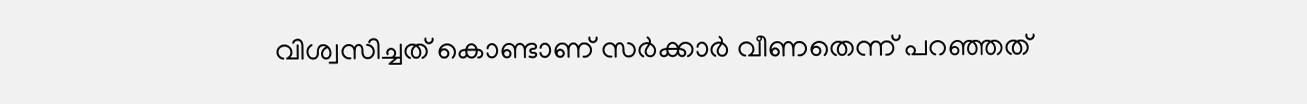വിശ്വസിച്ചത് കൊണ്ടാണ് സര്‍ക്കാര്‍ വീണതെന്ന് പറഞ്ഞത്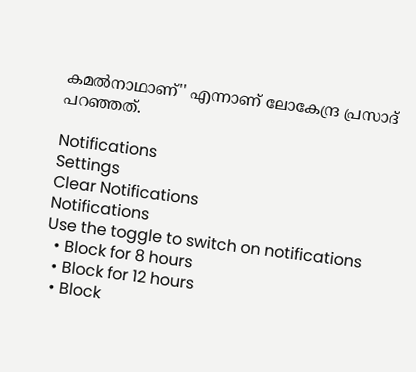കമല്‍നാഥാണ്'' എന്നാണ് ലോകേന്ദ്ര പ്രസാദ് പറഞ്ഞത്.

Notifications
Settings
Clear Notifications
Notifications
Use the toggle to switch on notifications
  • Block for 8 hours
  • Block for 12 hours
  • Block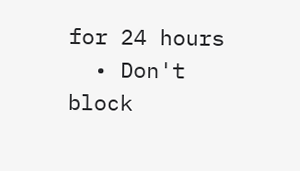for 24 hours
  • Don't block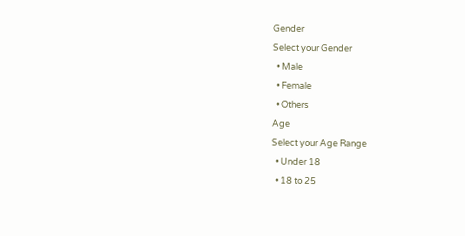Gender
Select your Gender
  • Male
  • Female
  • Others
Age
Select your Age Range
  • Under 18
  • 18 to 25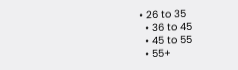• 26 to 35
  • 36 to 45
  • 45 to 55
  • 55+